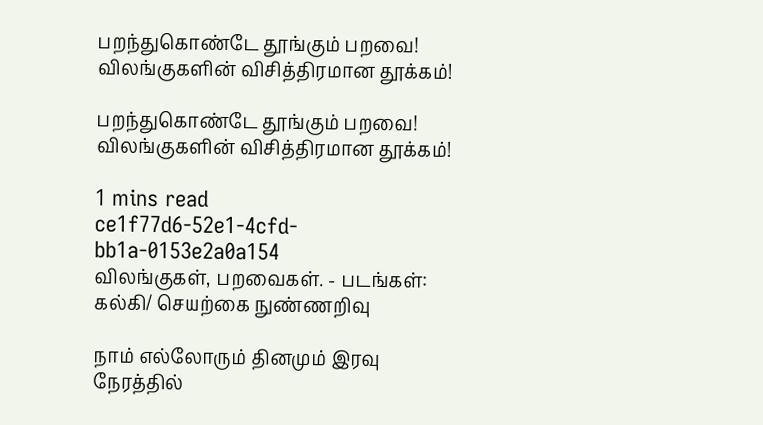பறந்துகொண்டே தூங்கும் பறவை! விலங்குகளின் விசித்திரமான தூக்கம்!

பறந்துகொண்டே தூங்கும் பறவை! விலங்குகளின் விசித்திரமான தூக்கம்!

1 mins read
ce1f77d6-52e1-4cfd-bb1a-0153e2a0a154
விலங்குகள், பறவைகள். - படங்கள்: கல்கி/ செயற்கை நுண்ணறிவு

நாம் எல்லோரும் தினமும் இரவு நேரத்தில்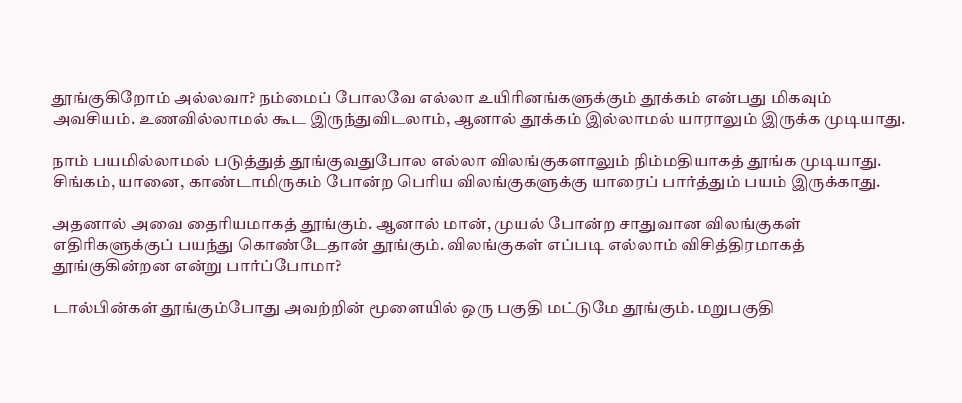தூங்குகிறோம் அல்லவா? நம்மைப் போலவே எல்லா உயிரினங்களுக்கும் தூக்கம் என்பது மிகவும் அவசியம். உணவில்லாமல் கூட இருந்துவிடலாம், ஆனால் தூக்கம் இல்லாமல் யாராலும் இருக்க முடியாது.

நாம் பயமில்லாமல் படுத்துத் தூங்குவதுபோல எல்லா விலங்குகளாலும் நிம்மதியாகத் தூங்க முடியாது. சிங்கம், யானை, காண்டாமிருகம் போன்ற பெரிய விலங்குகளுக்கு யாரைப் பார்த்தும் பயம் இருக்காது.

அதனால் அவை தைரியமாகத் தூங்கும். ஆனால் மான், முயல் போன்ற சாதுவான விலங்குகள் எதிரிகளுக்குப் பயந்து கொண்டேதான் தூங்கும். விலங்குகள் எப்படி எல்லாம் விசித்திரமாகத் தூங்குகின்றன என்று பார்ப்போமா?

டால்பின்கள் தூங்கும்போது அவற்றின் மூளையில் ஒரு பகுதி மட்டுமே தூங்கும். மறுபகுதி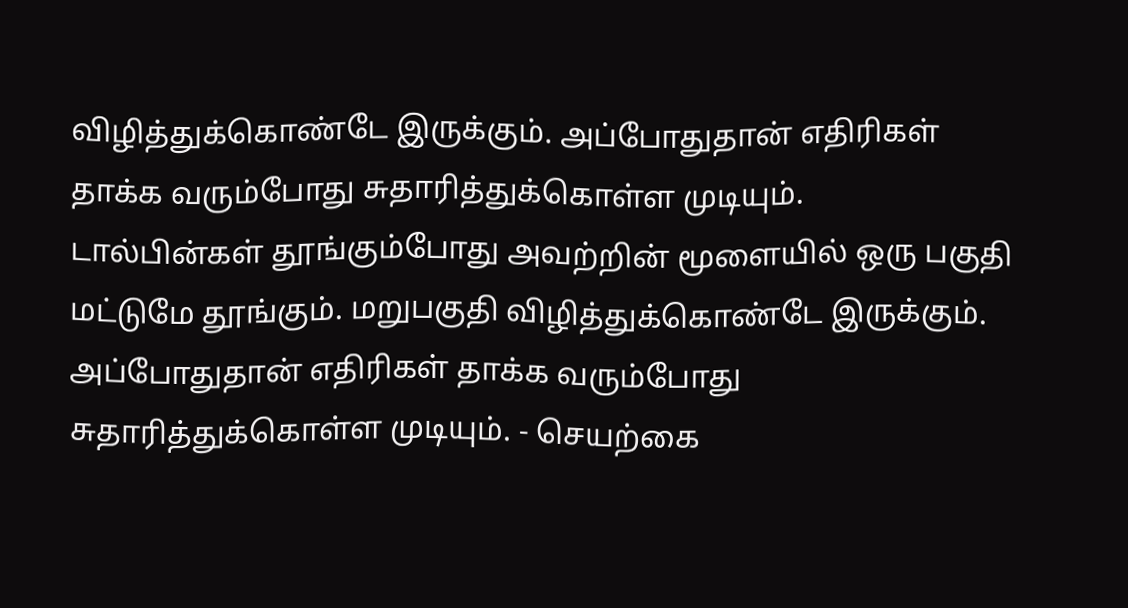விழித்துக்கொண்டே இருக்கும். அப்போதுதான் எதிரிகள் தாக்க வரும்போது சுதாரித்துக்கொள்ள முடியும்.
டால்பின்கள் தூங்கும்போது அவற்றின் மூளையில் ஒரு பகுதி மட்டுமே தூங்கும். மறுபகுதி விழித்துக்கொண்டே இருக்கும். அப்போதுதான் எதிரிகள் தாக்க வரும்போது சுதாரித்துக்கொள்ள முடியும். - செயற்கை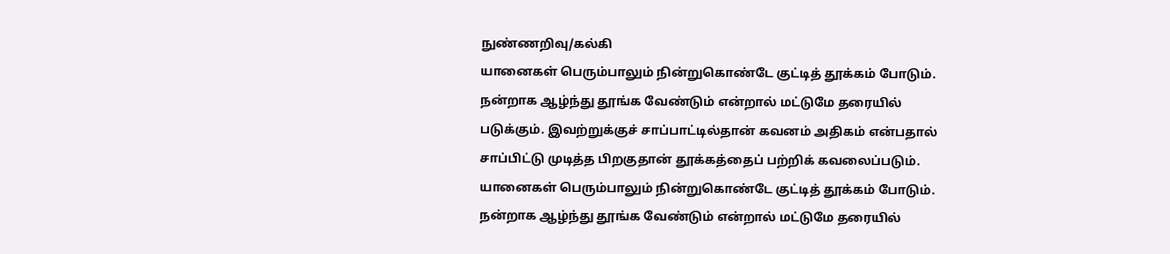நுண்ணறிவு/கல்கி
யானைகள் பெரும்பாலும் நின்றுகொண்டே குட்டித் தூக்கம் போடும். நன்றாக ஆழ்ந்து தூங்க வேண்டும் என்றால் மட்டுமே தரையில் படுக்கும். இவற்றுக்குச் சாப்பாட்டில்தான் கவனம் அதிகம் என்பதால் சாப்பிட்டு முடித்த பிறகுதான் தூக்கத்தைப் பற்றிக் கவலைப்படும்.
யானைகள் பெரும்பாலும் நின்றுகொண்டே குட்டித் தூக்கம் போடும். நன்றாக ஆழ்ந்து தூங்க வேண்டும் என்றால் மட்டுமே தரையில்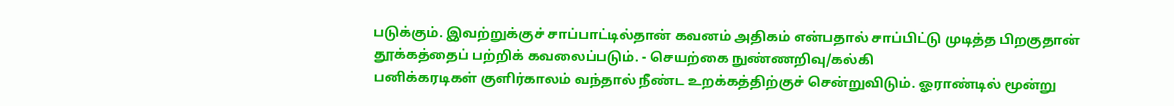படுக்கும். இவற்றுக்குச் சாப்பாட்டில்தான் கவனம் அதிகம் என்பதால் சாப்பிட்டு முடித்த பிறகுதான் தூக்கத்தைப் பற்றிக் கவலைப்படும். - செயற்கை நுண்ணறிவு/கல்கி
பனிக்கரடிகள் குளிர்காலம் வந்தால் நீண்ட உறக்கத்திற்குச் சென்றுவிடும். ஓராண்டில் மூன்று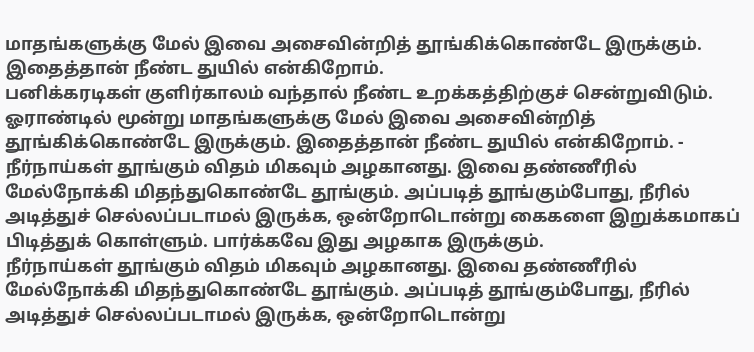மாதங்களுக்கு மேல் இவை அசைவின்றித் தூங்கிக்கொண்டே இருக்கும். இதைத்தான் நீண்ட துயில் என்கிறோம்.
பனிக்கரடிகள் குளிர்காலம் வந்தால் நீண்ட உறக்கத்திற்குச் சென்றுவிடும். ஓராண்டில் மூன்று மாதங்களுக்கு மேல் இவை அசைவின்றித் தூங்கிக்கொண்டே இருக்கும். இதைத்தான் நீண்ட துயில் என்கிறோம். -
நீர்நாய்கள் தூங்கும் விதம் மிகவும் அழகானது. இவை தண்ணீரில் மேல்நோக்கி மிதந்துகொண்டே தூங்கும். அப்படித் தூங்கும்போது, நீரில் அடித்துச் செல்லப்படாமல் இருக்க, ஒன்றோடொன்று கைகளை இறுக்கமாகப் பிடித்துக் கொள்ளும். பார்க்கவே இது அழகாக இருக்கும்.
நீர்நாய்கள் தூங்கும் விதம் மிகவும் அழகானது. இவை தண்ணீரில் மேல்நோக்கி மிதந்துகொண்டே தூங்கும். அப்படித் தூங்கும்போது, நீரில் அடித்துச் செல்லப்படாமல் இருக்க, ஒன்றோடொன்று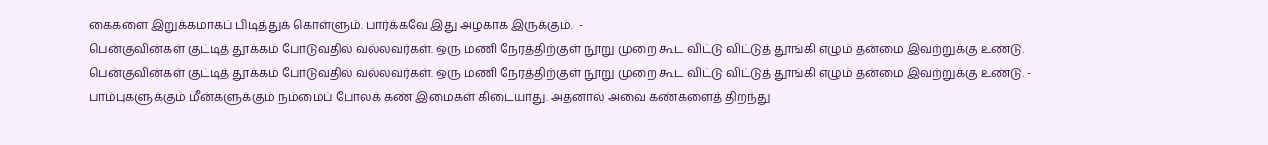கைகளை இறுக்கமாகப் பிடித்துக் கொள்ளும். பார்க்கவே இது அழகாக இருக்கும்.  -
பென்குவின்கள் குட்டித் தூக்கம் போடுவதில் வல்லவர்கள். ஒரு மணி நேரத்திற்குள் நூறு முறை கூட விட்டு விட்டுத் தூங்கி எழும் தன்மை இவற்றுக்கு உண்டு.
பென்குவின்கள் குட்டித் தூக்கம் போடுவதில் வல்லவர்கள். ஒரு மணி நேரத்திற்குள் நூறு முறை கூட விட்டு விட்டுத் தூங்கி எழும் தன்மை இவற்றுக்கு உண்டு. -
பாம்புகளுக்கும் மீன்களுக்கும் நம்மைப் போலக் கண் இமைகள் கிடையாது. அதனால் அவை கண்களைத் திறந்து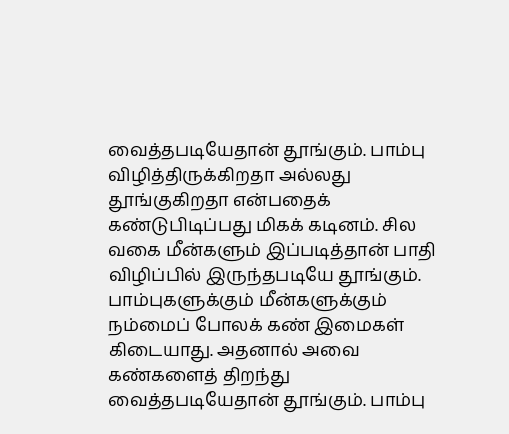வைத்தபடியேதான் தூங்கும். பாம்பு விழித்திருக்கிறதா அல்லது தூங்குகிறதா என்பதைக் கண்டுபிடிப்பது மிகக் கடினம். சில வகை மீன்களும் இப்படித்தான் பாதி விழிப்பில் இருந்தபடியே தூங்கும்.
பாம்புகளுக்கும் மீன்களுக்கும் நம்மைப் போலக் கண் இமைகள் கிடையாது. அதனால் அவை கண்களைத் திறந்து வைத்தபடியேதான் தூங்கும். பாம்பு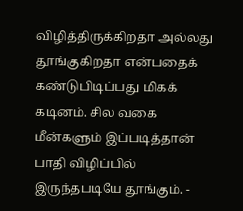விழித்திருக்கிறதா அல்லது தூங்குகிறதா என்பதைக் கண்டுபிடிப்பது மிகக் கடினம். சில வகை மீன்களும் இப்படித்தான் பாதி விழிப்பில் இருந்தபடியே தூங்கும். -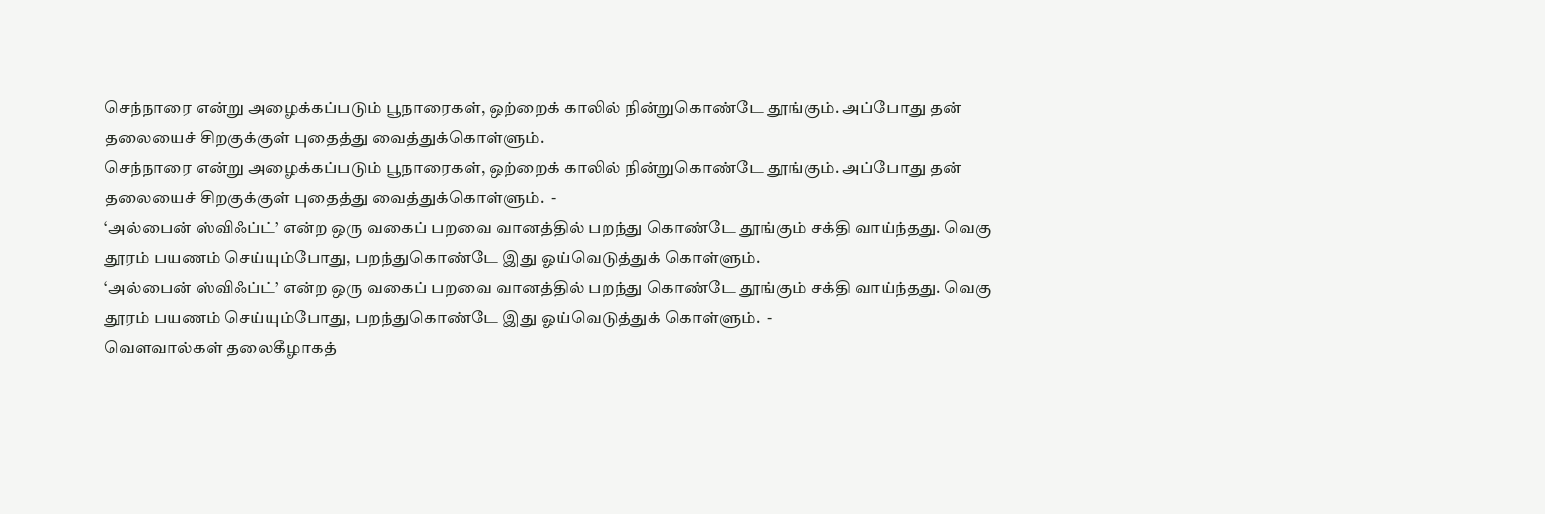செந்நாரை என்று அழைக்கப்படும் பூநாரைகள், ஒற்றைக் காலில் நின்றுகொண்டே தூங்கும். அப்போது தன் தலையைச் சிறகுக்குள் புதைத்து வைத்துக்கொள்ளும்.
செந்நாரை என்று அழைக்கப்படும் பூநாரைகள், ஒற்றைக் காலில் நின்றுகொண்டே தூங்கும். அப்போது தன் தலையைச் சிறகுக்குள் புதைத்து வைத்துக்கொள்ளும்.  -
‘அல்பைன் ஸ்விஃப்ட்’ என்ற ஒரு வகைப் பறவை வானத்தில் பறந்து கொண்டே தூங்கும் சக்தி வாய்ந்தது. வெகு தூரம் பயணம் செய்யும்போது, பறந்துகொண்டே இது ஓய்வெடுத்துக் கொள்ளும்.
‘அல்பைன் ஸ்விஃப்ட்’ என்ற ஒரு வகைப் பறவை வானத்தில் பறந்து கொண்டே தூங்கும் சக்தி வாய்ந்தது. வெகு தூரம் பயணம் செய்யும்போது, பறந்துகொண்டே இது ஓய்வெடுத்துக் கொள்ளும்.  -
வௌவால்கள் தலைகீழாகத்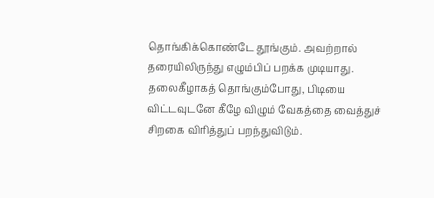தொங்கிக்கொண்டே தூங்கும். அவற்றால் தரையிலிருந்து எழும்பிப் பறக்க முடியாது. தலைகீழாகத் தொங்கும்போது, பிடியை விட்டவுடனே கீழே விழும் வேகத்தை வைத்துச் சிறகை விரித்துப் பறந்துவிடும்.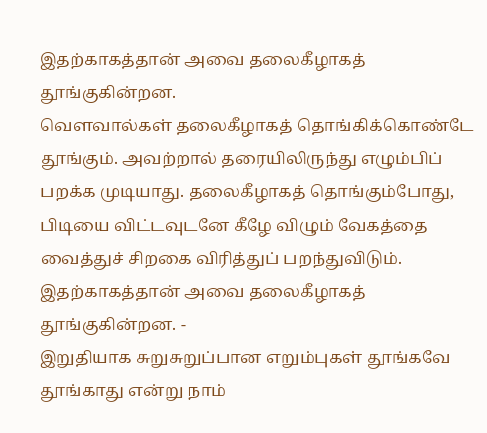இதற்காகத்தான் அவை தலைகீழாகத் தூங்குகின்றன.
வௌவால்கள் தலைகீழாகத் தொங்கிக்கொண்டே தூங்கும். அவற்றால் தரையிலிருந்து எழும்பிப் பறக்க முடியாது. தலைகீழாகத் தொங்கும்போது, பிடியை விட்டவுடனே கீழே விழும் வேகத்தை வைத்துச் சிறகை விரித்துப் பறந்துவிடும். இதற்காகத்தான் அவை தலைகீழாகத் தூங்குகின்றன. -
இறுதியாக சுறுசுறுப்பான எறும்புகள் தூங்கவே தூங்காது என்று நாம்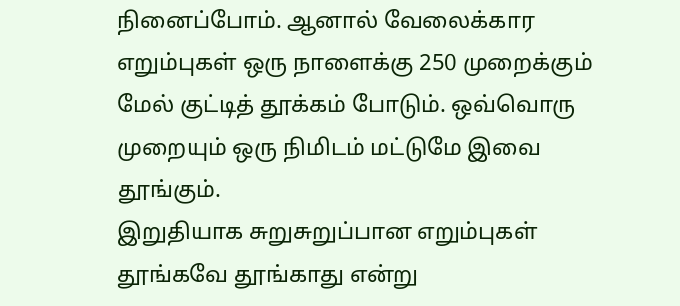நினைப்போம். ஆனால் வேலைக்கார எறும்புகள் ஒரு நாளைக்கு 250 முறைக்கும் மேல் குட்டித் தூக்கம் போடும். ஒவ்வொரு முறையும் ஒரு நிமிடம் மட்டுமே இவை தூங்கும்.
இறுதியாக சுறுசுறுப்பான எறும்புகள் தூங்கவே தூங்காது என்று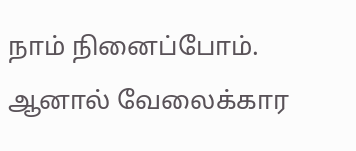நாம் நினைப்போம். ஆனால் வேலைக்கார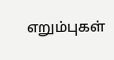எறும்புகள்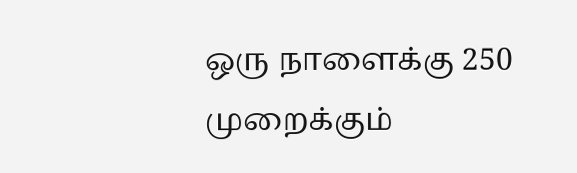ஒரு நாளைக்கு 250 முறைக்கும்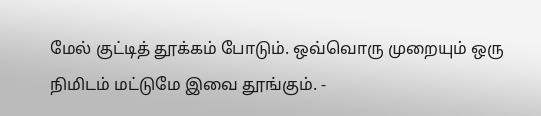மேல் குட்டித் தூக்கம் போடும். ஒவ்வொரு முறையும் ஒரு நிமிடம் மட்டுமே இவை தூங்கும். -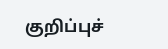குறிப்புச்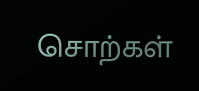சொற்கள்